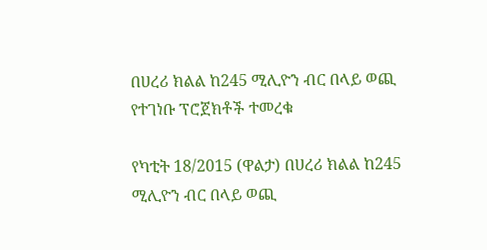በሀረሪ ክልል ከ245 ሚሊዮን ብር በላይ ወጪ የተገነቡ ፕሮጀክቶች ተመረቁ

የካቲት 18/2015 (ዋልታ) በሀረሪ ክልል ከ245 ሚሊዮን ብር በላይ ወጪ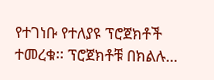የተገነቡ የተለያዩ ፕሮጀክቶች ተመረቁ፡፡ ፕሮጀክቶቹ በክልሉ…